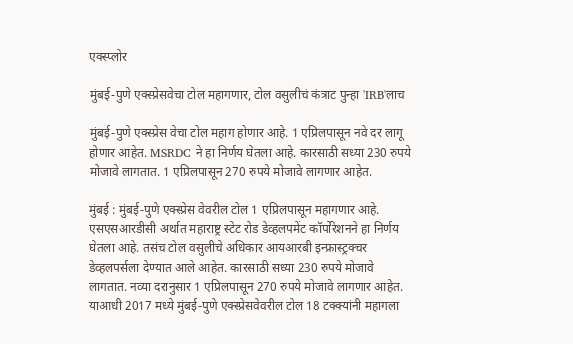एक्स्प्लोर

मुंबई-पुणे एक्स्प्रेसवेचा टोल महागणार, टोल वसुलीचं कंत्राट पुन्हा 'IRB'लाच

मुंबई-पुणे एक्स्प्रेस वेचा टोल महाग होणार आहे. 1 एप्रिलपासून नवे दर लागू होणार आहेत. MSRDC ने हा निर्णय घेतला आहे. कारसाठी सध्या 230 रुपये मोजावे लागतात. 1 एप्रिलपासून 270 रुपये मोजावे लागणार आहेत.

मुंबई : मुंबई-पुणे एक्स्प्रेस वेवरील टोल 1 एप्रिलपासून महागणार आहे. एसएसआरडीसी अर्थात महाराष्ट्र स्टेट रोड डेव्हलपमेंट कॉर्पोरेशनने हा निर्णय घेतला आहे. तसंच टोल वसुलीचे अधिकार आयआरबी इन्फ्रास्ट्रक्चर डेव्हलपर्सला देण्यात आले आहेत. कारसाठी सध्या 230 रुपये मोजावे लागतात. नव्या दरानुसार 1 एप्रिलपासून 270 रुपये मोजावे लागणार आहेत. याआधी 2017 मध्ये मुंबई-पुणे एक्स्प्रेसवेवरील टोल 18 टक्क्यांनी महागला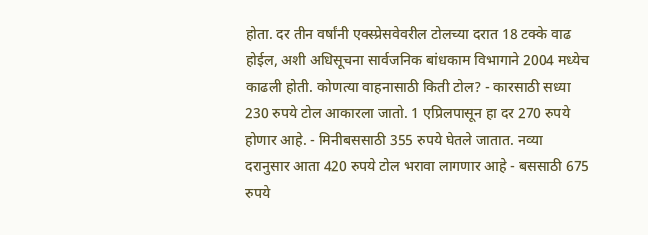होता. दर तीन वर्षांनी एक्स्प्रेसवेवरील टोलच्या दरात 18 टक्के वाढ होईल, अशी अधिसूचना सार्वजनिक बांधकाम विभागाने 2004 मध्येच काढली होती. कोणत्या वाहनासाठी किती टोल? - कारसाठी सध्या 230 रुपये टोल आकारला जातो. 1 एप्रिलपासून हा दर 270 रुपये होणार आहे. - मिनीबससाठी 355 रुपये घेतले जातात. नव्या दरानुसार आता 420 रुपये टोल भरावा लागणार आहे - बससाठी 675 रुपये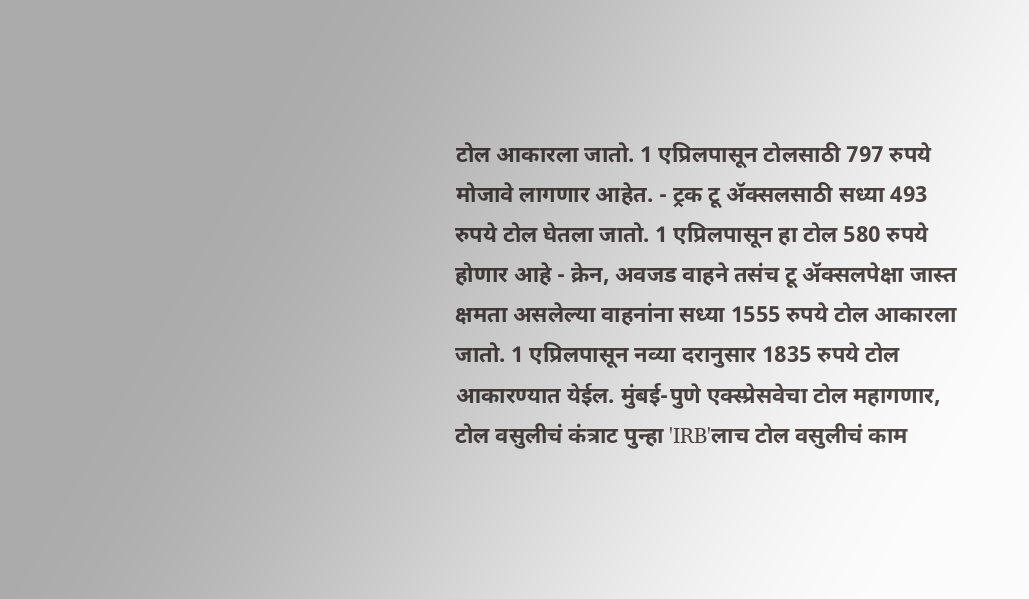टोल आकारला जातो. 1 एप्रिलपासून टोलसाठी 797 रुपये मोजावे लागणार आहेत. - ट्रक टू ॲक्सलसाठी सध्या 493 रुपये टोल घेतला जातो. 1 एप्रिलपासून हा टोल 580 रुपये होणार आहे - क्रेन, अवजड वाहने तसंच टू ॲक्सलपेक्षा जास्त क्षमता असलेल्या वाहनांना सध्या 1555 रुपये टोल आकारला जातो. 1 एप्रिलपासून नव्या दरानुसार 1835 रुपये टोल आकारण्यात येईल. मुंबई-पुणे एक्स्प्रेसवेचा टोल महागणार, टोल वसुलीचं कंत्राट पुन्हा 'IRB'लाच टोल वसुलीचं काम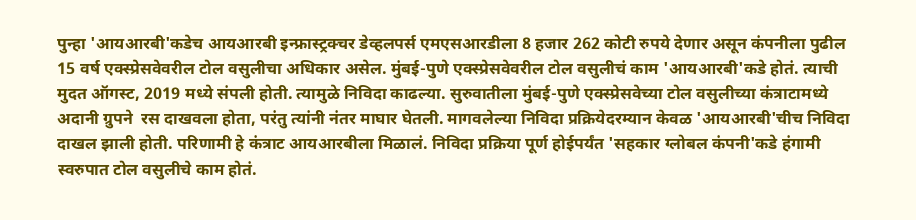पुन्हा 'आयआरबी'कडेच आयआरबी इन्फ्रास्ट्रक्चर डेव्हलपर्स एमएसआरडीला 8 हजार 262 कोटी रुपये देणार असून कंपनीला पुढील 15 वर्ष एक्स्प्रेसवेवरील टोल वसुलीचा अधिकार असेल. मुंबई-पुणे एक्स्प्रेसवेवरील टोल वसुलीचं काम 'आयआरबी'कडे होतं. त्याची मुदत ऑगस्ट, 2019 मध्ये संपली होती. त्यामुळे निविदा काढल्या. सुरुवातीला मुंबई-पुणे एक्स्प्रेसवेच्या टोल वसुलीच्या कंत्राटामध्ये अदानी ग्रुपने  रस दाखवला होता, परंतु त्यांनी नंतर माघार घेतली. मागवलेल्या निविदा प्रक्रियेदरम्यान केवळ 'आयआरबी'चीच निविदा दाखल झाली होती. परिणामी हे कंत्राट आयआरबीला मिळालं. निविदा प्रक्रिया पूर्ण होईपर्यंत 'सहकार ग्लोबल कंपनी'कडे हंगामी स्वरुपात टोल वसुलीचे काम होतं.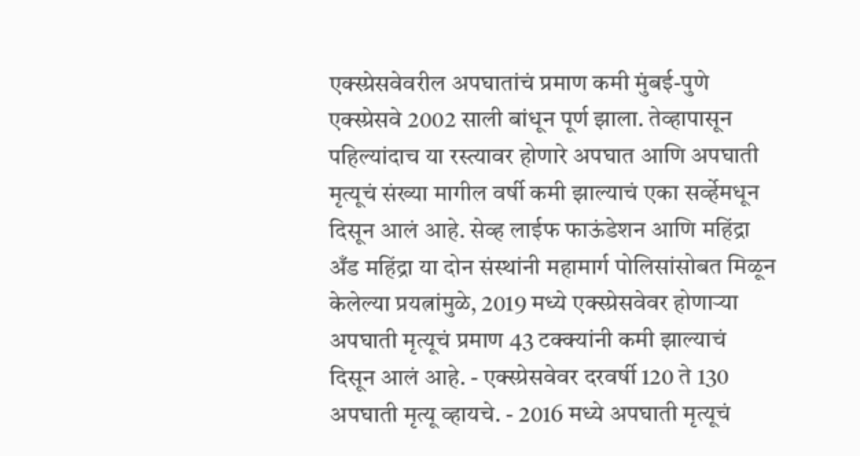एक्स्प्रेसवेवरील अपघातांचं प्रमाण कमी मुंबई-पुणे एक्स्प्रेसवे 2002 साली बांधून पूर्ण झाला. तेव्हापासून पहिल्यांदाच या रस्त्यावर होणारे अपघात आणि अपघाती मृत्यूचं संख्या मागील वर्षी कमी झाल्याचं एका सर्व्हेमधून दिसून आलं आहे. सेव्ह लाईफ फाऊंडेशन आणि महिंद्रा अँड महिंद्रा या दोन संस्थांनी महामार्ग पोलिसांसोबत मिळून केलेल्या प्रयत्नांमुळे, 2019 मध्ये एक्स्प्रेसवेवर होणाऱ्या अपघाती मृत्यूचं प्रमाण 43 टक्क्यांनी कमी झाल्याचं दिसून आलं आहे. - एक्स्प्रेसवेवर दरवर्षी 120 ते 130 अपघाती मृत्यू व्हायचे. - 2016 मध्ये अपघाती मृत्यूचं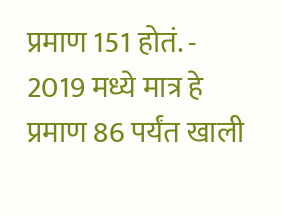प्रमाण 151 होतं. - 2019 मध्ये मात्र हे प्रमाण 86 पर्यंत खाली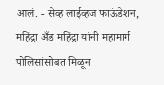आलं. - सेव्ह लाईव्हज फाऊंडेशन, महिंद्रा अँड महिंद्रा यांनी महामार्ग पोलिसांसोबत मिळून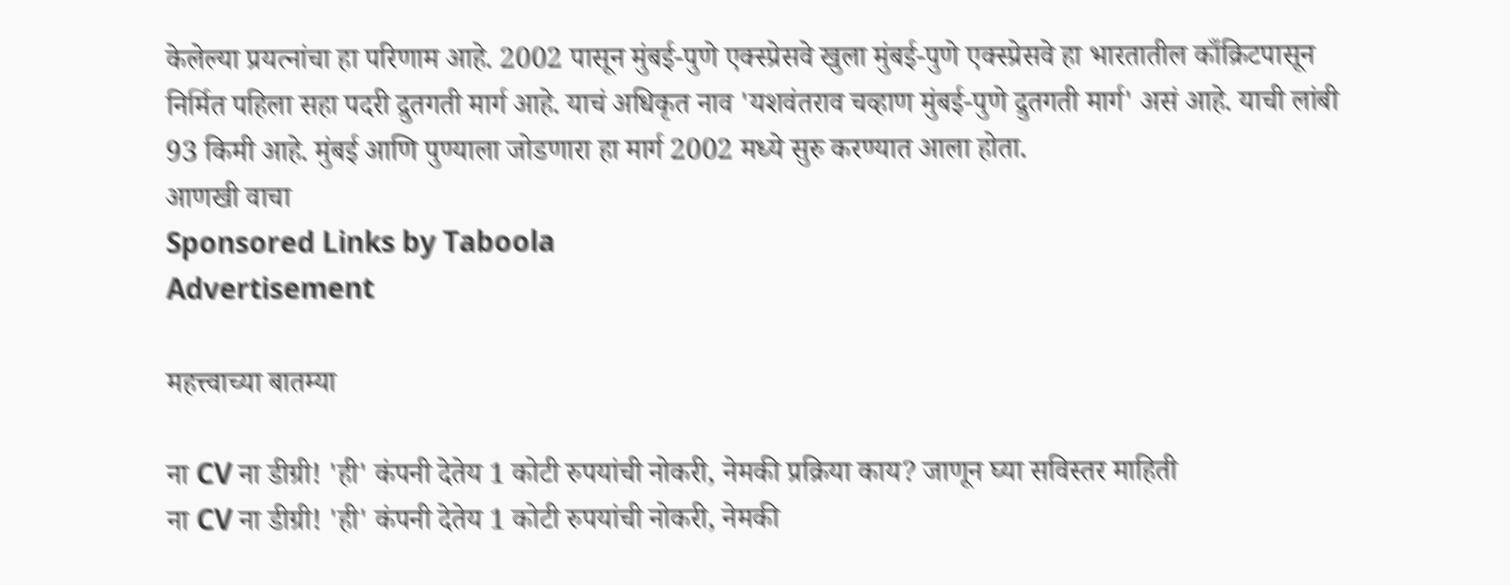केलेल्या प्रयत्नांचा हा परिणाम आहे. 2002 पासून मुंबई-पुणे एक्स्प्रेसवे खुला मुंबई-पुणे एक्स्प्रेसवे हा भारतातील काँक्रिटपासून निर्मित पहिला सहा पदरी द्रुतगती मार्ग आहे. याचं अधिकृत नाव 'यशवंतराव चव्हाण मुंबई-पुणे द्रुतगती मार्ग' असं आहे. याची लांबी 93 किमी आहे. मुंबई आणि पुण्याला जोडणारा हा मार्ग 2002 मध्ये सुरु करण्यात आला होता.
आणखी वाचा
Sponsored Links by Taboola
Advertisement

महत्त्वाच्या बातम्या

ना CV ना डीग्री! 'ही' कंपनी देतेय 1 कोटी रुपयांची नोकरी, नेमकी प्रक्रिया काय? जाणून घ्या सविस्तर माहिती
ना CV ना डीग्री! 'ही' कंपनी देतेय 1 कोटी रुपयांची नोकरी, नेमकी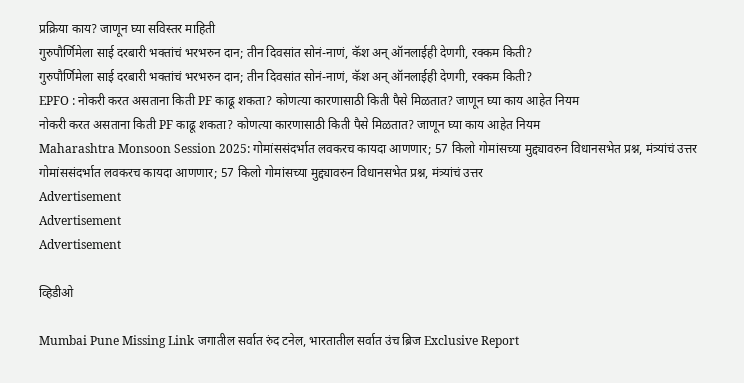प्रक्रिया काय? जाणून घ्या सविस्तर माहिती
गुरुपौर्णिमेला साई दरबारी भक्तांचं भरभरुन दान; तीन दिवसांत सोनं-नाणं, कॅश अन् ऑनलाईही देणगी, रक्कम किती?
गुरुपौर्णिमेला साई दरबारी भक्तांचं भरभरुन दान; तीन दिवसांत सोनं-नाणं, कॅश अन् ऑनलाईही देणगी, रक्कम किती?
EPFO : नोकरी करत असताना किती PF काढू शकता? कोणत्या कारणासाठी किती पैसे मिळतात? जाणून घ्या काय आहेत नियम
नोकरी करत असताना किती PF काढू शकता? कोणत्या कारणासाठी किती पैसे मिळतात? जाणून घ्या काय आहेत नियम
Maharashtra Monsoon Session 2025: गोमांससंदर्भात लवकरच कायदा आणणार; 57 किलो गोमांसच्या मुद्द्यावरुन विधानसभेत प्रश्न, मंत्र्यांचं उत्तर
गोमांससंदर्भात लवकरच कायदा आणणार; 57 किलो गोमांसच्या मुद्द्यावरुन विधानसभेत प्रश्न, मंत्र्यांचं उत्तर
Advertisement
Advertisement
Advertisement

व्हिडीओ

Mumbai Pune Missing Link जगातील सर्वात रुंद टनेल, भारतातील सर्वात उंच ब्रिज Exclusive Report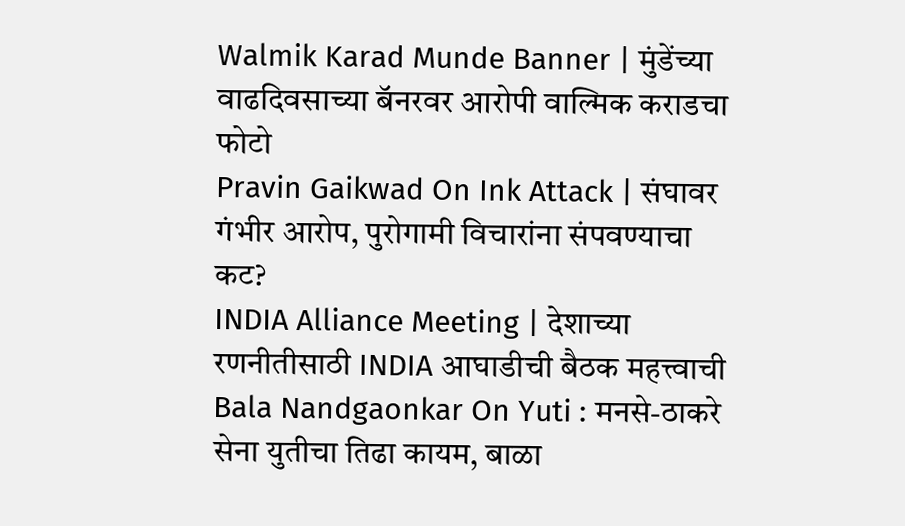Walmik Karad Munde Banner | मुंडेंच्या वाढदिवसाच्या बॅनरवर आरोपी वाल्मिक कराडचा फोटो
Pravin Gaikwad On Ink Attack | संघावर गंभीर आरोप, पुरोगामी विचारांना संपवण्याचा कट?
INDIA Alliance Meeting | देशाच्या रणनीतीसाठी INDIA आघाडीची बैठक महत्त्वाची
Bala Nandgaonkar On Yuti : मनसे-ठाकरे सेना युतीचा तिढा कायम, बाळा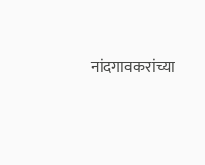नांदगावकरांच्या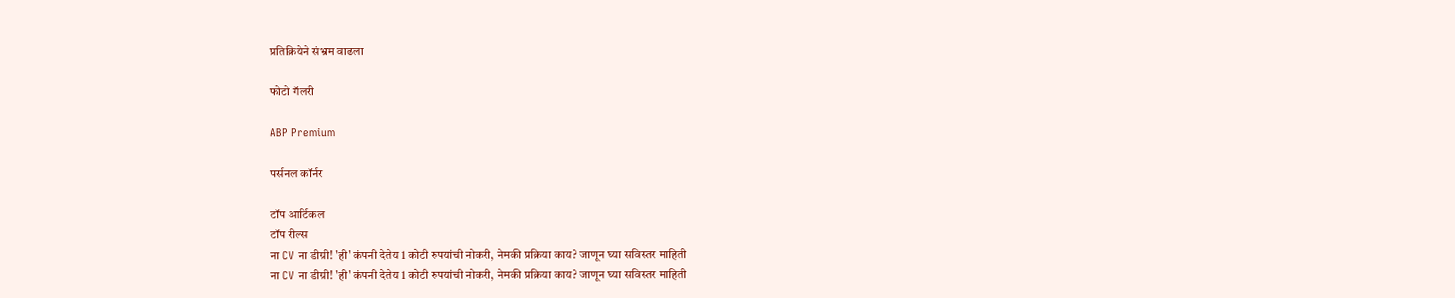प्रतिक्रियेने संभ्रम वाढला

फोटो गॅलरी

ABP Premium

पर्सनल कॉर्नर

टॉप आर्टिकल
टॉप रील्स
ना CV ना डीग्री! 'ही' कंपनी देतेय 1 कोटी रुपयांची नोकरी, नेमकी प्रक्रिया काय? जाणून घ्या सविस्तर माहिती
ना CV ना डीग्री! 'ही' कंपनी देतेय 1 कोटी रुपयांची नोकरी, नेमकी प्रक्रिया काय? जाणून घ्या सविस्तर माहिती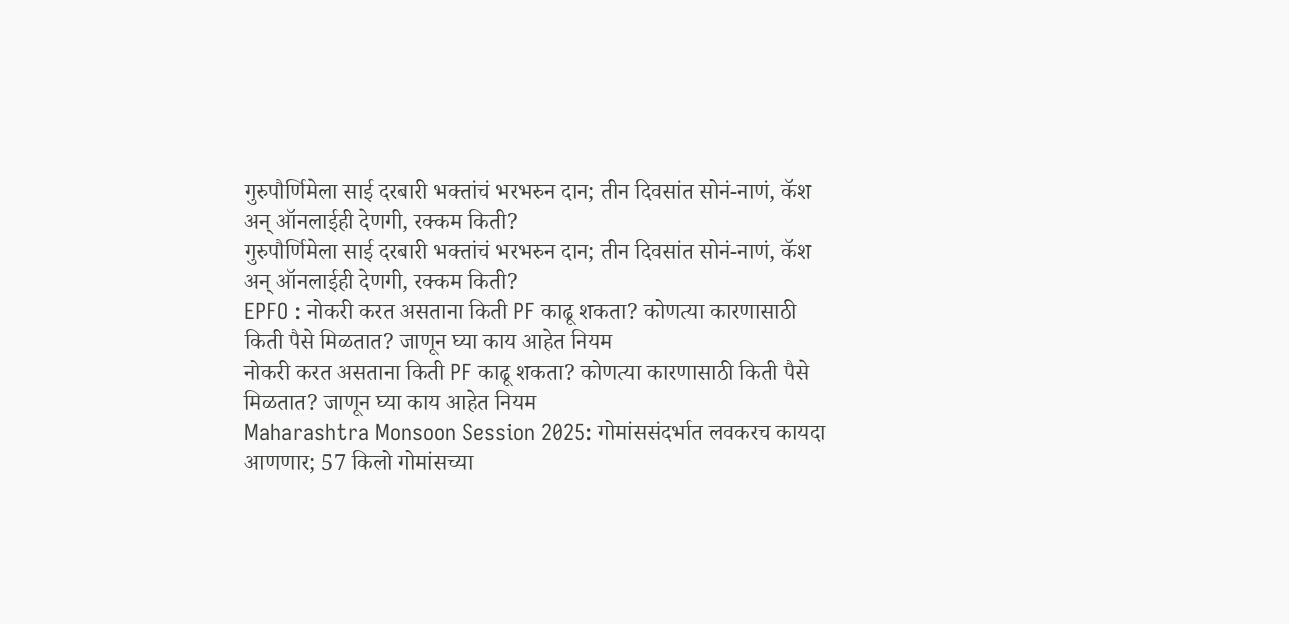गुरुपौर्णिमेला साई दरबारी भक्तांचं भरभरुन दान; तीन दिवसांत सोनं-नाणं, कॅश अन् ऑनलाईही देणगी, रक्कम किती?
गुरुपौर्णिमेला साई दरबारी भक्तांचं भरभरुन दान; तीन दिवसांत सोनं-नाणं, कॅश अन् ऑनलाईही देणगी, रक्कम किती?
EPFO : नोकरी करत असताना किती PF काढू शकता? कोणत्या कारणासाठी किती पैसे मिळतात? जाणून घ्या काय आहेत नियम
नोकरी करत असताना किती PF काढू शकता? कोणत्या कारणासाठी किती पैसे मिळतात? जाणून घ्या काय आहेत नियम
Maharashtra Monsoon Session 2025: गोमांससंदर्भात लवकरच कायदा आणणार; 57 किलो गोमांसच्या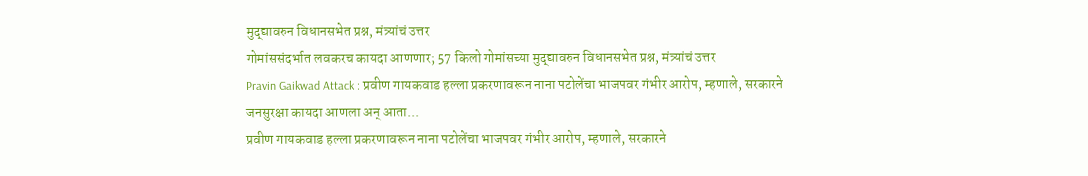मुद्द्यावरुन विधानसभेत प्रश्न, मंत्र्यांचं उत्तर
गोमांससंदर्भात लवकरच कायदा आणणार; 57 किलो गोमांसच्या मुद्द्यावरुन विधानसभेत प्रश्न, मंत्र्यांचं उत्तर
Pravin Gaikwad Attack : प्रवीण गायकवाड हल्ला प्रकरणावरून नाना पटोलेंचा भाजपवर गंभीर आरोप, म्हणाले, सरकारने जनसुरक्षा कायदा आणला अन् आता...
प्रवीण गायकवाड हल्ला प्रकरणावरून नाना पटोलेंचा भाजपवर गंभीर आरोप, म्हणाले, सरकारने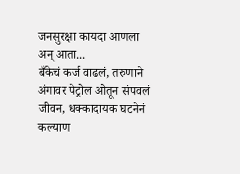जनसुरक्षा कायदा आणला अन् आता...
बँकेचं कर्ज वाढलं, तरुणाने अंगावर पेट्रोल ओतून संपवलं जीवन, धक्कादायक घटनेनं कल्याण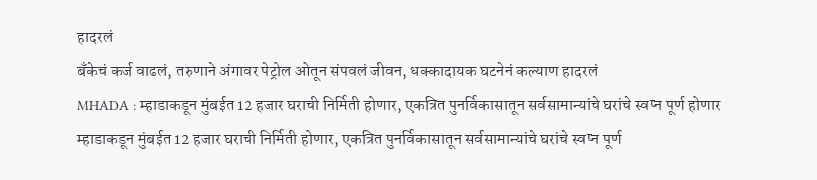हादरलं
बँकेचं कर्ज वाढलं, तरुणाने अंगावर पेट्रोल ओतून संपवलं जीवन, धक्कादायक घटनेनं कल्याण हादरलं
MHADA : म्हाडाकडून मुंबईत 12 हजार घराची निर्मिती होणार, एकत्रित पुनर्विकासातून सर्वसामान्यांचे घरांचे स्वप्न पूर्ण होणार
म्हाडाकडून मुंबईत 12 हजार घराची निर्मिती होणार, एकत्रित पुनर्विकासातून सर्वसामान्यांचे घरांचे स्वप्न पूर्ण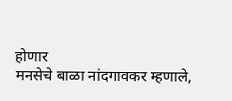होणार
मनसेचे बाळा नांदगावकर म्हणाले,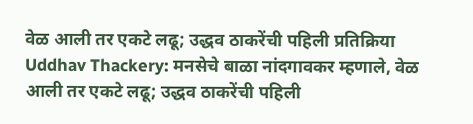वेळ आली तर एकटे लढू; उद्धव ठाकरेंची पहिली प्रतिक्रिया
Uddhav Thackery: मनसेचे बाळा नांदगावकर म्हणाले, वेळ आली तर एकटे लढू; उद्धव ठाकरेंची पहिली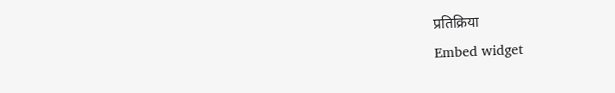प्रतिक्रिया
Embed widget